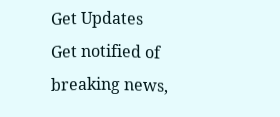Get Updates
Get notified of breaking news,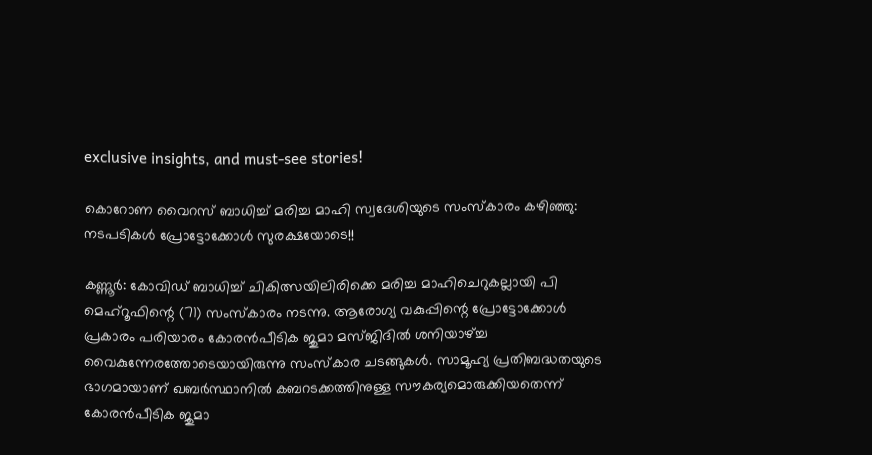exclusive insights, and must-see stories!

കൊറോണ വൈറസ് ബാധിച്ച് മരിച്ച മാഹി സ്വദേശിയുടെ സംസ്കാരം കഴിഞ്ഞു: നടപടികൾ പ്രോട്ടോക്കോൾ സുരക്ഷയോടെ!!

കണ്ണൂർ: കോവിഡ് ബാധിച്ച് ചികിത്സയിലിരിക്കെ മരിച്ച മാഹിചെറുകല്ലായി പി മെഹ്റൂഫിന്റെ (71) സംസ്കാരം നടന്നു. ആരോഗ്യ വകുപ്പിന്റെ പ്രോട്ടോക്കോൾ പ്രകാരം പരിയാരം കോരൻപീടിക ജുമാ മസ്ജിദിൽ ശനിയാഴ്ച്ച വൈകുന്നേരത്തോടെയായിരുന്നു സംസ്കാര ചടങ്ങുകൾ. സാമൂഹ്യ പ്രതിബദ്ധതയുടെ ഭാഗമായാണ് ഖബർസ്ഥാനിൽ കബറടക്കത്തിനുള്ള സൗകര്യമൊരുക്കിയതെന്ന് കോരൻപീടിക ജുമാ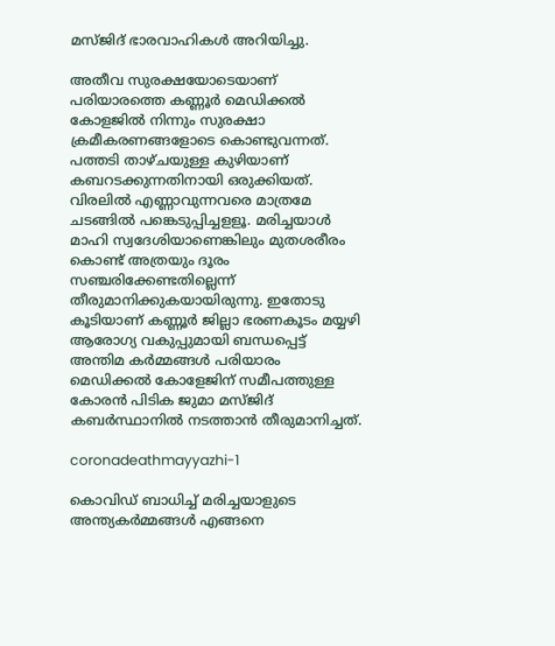മസ്ജിദ് ഭാരവാഹികൾ അറിയിച്ചു.

അതീവ സുരക്ഷയോടെയാണ് പരിയാരത്തെ കണ്ണൂർ മെഡിക്കൽ കോളജിൽ നിന്നും സുരക്ഷാ ക്രമീകരണങ്ങളോടെ കൊണ്ടുവന്നത്. പത്തടി താഴ്ചയുള്ള കുഴിയാണ് കബറടക്കുന്നതിനായി ഒരുക്കിയത്. വിരലിൽ എണ്ണാവുന്നവരെ മാത്രമേ ചടങ്ങിൽ പങ്കെടുപ്പിച്ചളളൂ. മരിച്ചയാൾ മാഹി സ്വദേശിയാണെങ്കിലും മുതശരീരം കൊണ്ട് അത്രയും ദൂരം സഞ്ചരിക്കേണ്ടതില്ലെന്ന് തീരുമാനിക്കുകയായിരുന്നു. ഇതോടു കൂടിയാണ് കണ്ണൂർ ജില്ലാ ഭരണകൂടം മയ്യഴി ആരോഗ്യ വകുപ്പുമായി ബന്ധപ്പെട്ട് അന്തിമ കർമ്മങ്ങൾ പരിയാരം മെഡിക്കൽ കോളേജിന് സമീപത്തുള്ള കോരൻ പിടിക ജുമാ മസ്ജിദ് കബർസ്ഥാനിൽ നടത്താൻ തീരുമാനിച്ചത്.

coronadeathmayyazhi-1

കൊവിഡ് ബാധിച്ച് മരിച്ചയാളുടെ അന്ത്യകർമ്മങ്ങൾ എങ്ങനെ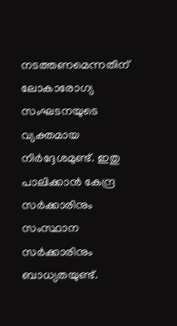നടത്തണമെന്നതിന് ലോകാരോഗ്യ സംഘടനയുടെ വ്യക്തമായ നിർദ്ദേശമുണ്ട്. ഇതു പാലിക്കാൻ കേന്ദ്ര സർക്കാരിനും സംസ്ഥാന സർക്കാരിനും ബാധ്യതയുണ്ട്.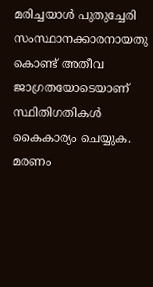മരിച്ചയാൾ പുതുച്ചേരി സംസ്ഥാനക്കാരനായതു കൊണ്ട് അതീവ ജാഗ്രതയോടെയാണ് സ്ഥിതിഗതികൾ കൈകാര്യം ചെയ്യുക. മരണം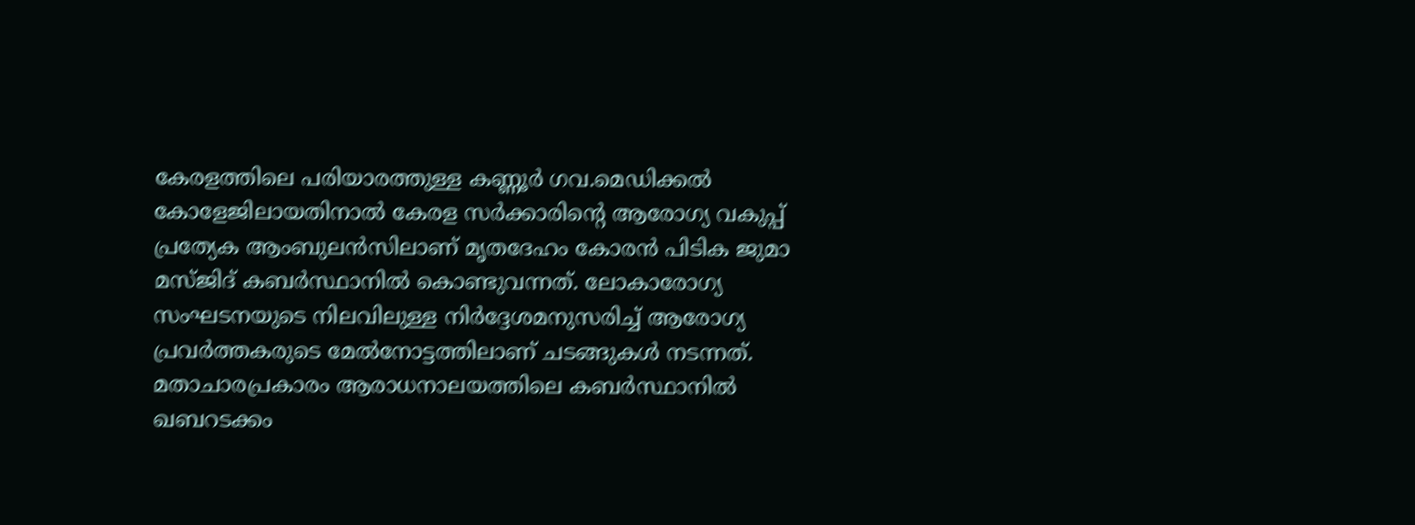കേരളത്തിലെ പരിയാരത്തുള്ള കണ്ണൂർ ഗവ.മെഡിക്കൽ കോളേജിലായതിനാൽ കേരള സർക്കാരിന്റെ ആരോഗ്യ വകുപ്പ് പ്രത്യേക ആംബുലൻസിലാണ് മൃതദേഹം കോരൻ പിടിക ജുമാ മസ്ജിദ് കബർസ്ഥാനിൽ കൊണ്ടുവന്നത്. ലോകാരോഗ്യ സംഘടനയുടെ നിലവിലുള്ള നിർദ്ദേശമനുസരിച്ച് ആരോഗ്യ പ്രവർത്തകരുടെ മേൽനോട്ടത്തിലാണ് ചടങ്ങുകൾ നടന്നത്. മതാചാരപ്രകാരം ആരാധനാലയത്തിലെ കബർസ്ഥാനിൽ ഖബറടക്കം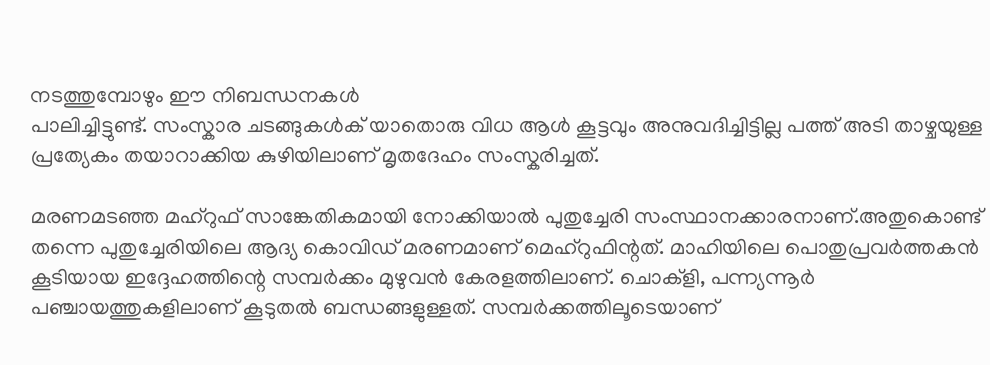നടത്തുമ്പോഴും ഈ നിബന്ധനകൾ
പാലിച്ചിട്ടുണ്ട്. സംസ്കാര ചടങ്ങുകൾക് യാതൊരു വിധ ആൾ കൂട്ടവും അനുവദിച്ചിട്ടില്ല പത്ത് അടി താഴ്ചയുള്ള പ്രത്യേകം തയാറാക്കിയ കുഴിയിലാണ് മൃതദേഹം സംസ്കരിച്ചത്.

മരണമടഞ്ഞ മഹ്റുഫ് സാങ്കേതികമായി നോക്കിയാൽ പുതുച്ചേരി സംസ്ഥാനക്കാരനാണ്.അതുകൊണ്ട് തന്നെ പുതുച്ചേരിയിലെ ആദ്യ കൊവിഡ് മരണമാണ് മെഹ്റുഫിന്റത്. മാഹിയിലെ പൊതുപ്രവർത്തകൻ കൂടിയായ ഇദ്ദേഹത്തിന്റെ സമ്പർക്കം മുഴുവൻ കേരളത്തിലാണ്. ചൊക്ളി, പന്ന്യന്നൂർ പഞ്ചായത്തുകളിലാണ് കൂടുതൽ ബന്ധങ്ങളുള്ളത്. സമ്പർക്കത്തിലൂടെയാണ്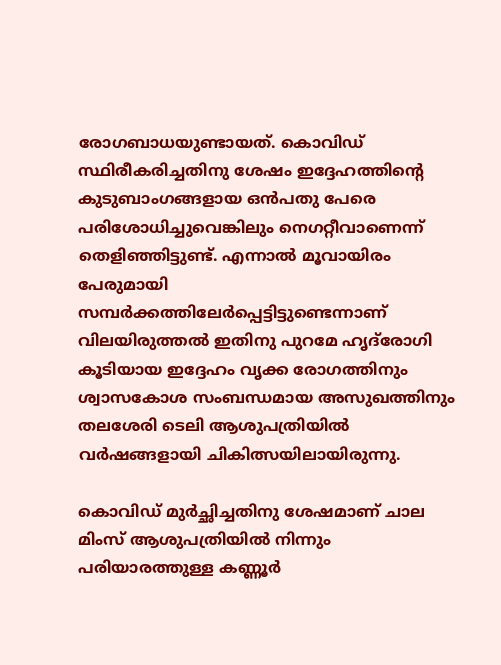രോഗബാധയുണ്ടായത്. കൊവിഡ് സ്ഥിരീകരിച്ചതിനു ശേഷം ഇദ്ദേഹത്തിന്റെ കുടുബാംഗങ്ങളായ ഒൻപതു പേരെ പരിശോധിച്ചുവെങ്കിലും നെഗറ്റീവാണെന്ന് തെളിഞ്ഞിട്ടുണ്ട്. എന്നാൽ മൂവായിരം പേരുമായി സമ്പർക്കത്തിലേർപ്പെട്ടിട്ടുണ്ടെന്നാണ് വിലയിരുത്തൽ ഇതിനു പുറമേ ഹൃദ്‌രോഗി കൂടിയായ ഇദ്ദേഹം വൃക്ക രോഗത്തിനും ശ്വാസകോശ സംബന്ധമായ അസുഖത്തിനും തലശേരി ടെലി ആശുപത്രിയിൽ വർഷങ്ങളായി ചികിത്സയിലായിരുന്നു.

കൊവിഡ് മുർച്ഛിച്ചതിനു ശേഷമാണ് ചാല മിംസ് ആശുപത്രിയിൽ നിന്നും പരിയാരത്തുള്ള കണ്ണൂർ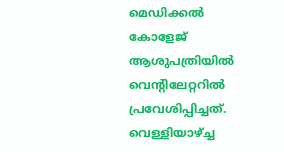മെഡിക്കൽ കോളേജ് ആശുപത്രിയിൽ വെന്റിലേറ്ററിൽ പ്രവേശിപ്പിച്ചത്. വെള്ളിയാഴ്ച്ച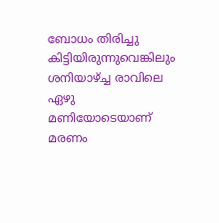ബോധം തിരിച്ചു കിട്ടിയിരുന്നുവെങ്കിലും ശനിയാഴ്ച്ച രാവിലെ ഏഴു മണിയോടെയാണ് മരണം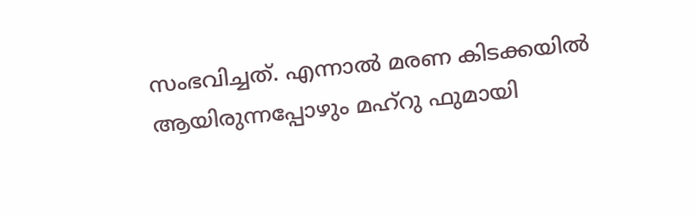സംഭവിച്ചത്. എന്നാൽ മരണ കിടക്കയിൽ ആയിരുന്നപ്പോഴും മഹ്റു ഫുമായി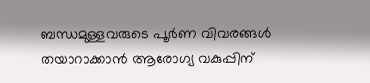ബന്ധമുള്ളവരുടെ പൂർണ വിവരങ്ങൾ തയാറാക്കാൻ ആരോഗ്യ വകുപ്പിന്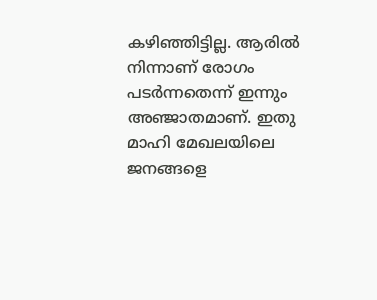കഴിഞ്ഞിട്ടില്ല. ആരിൽ നിന്നാണ് രോഗം പടർന്നതെന്ന് ഇന്നും അഞ്ജാതമാണ്. ഇതു മാഹി മേഖലയിലെ ജനങ്ങളെ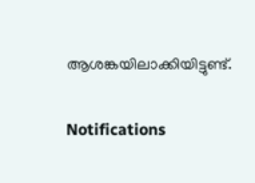ആശങ്കയിലാക്കിയിട്ടുണ്ട്.

Notifications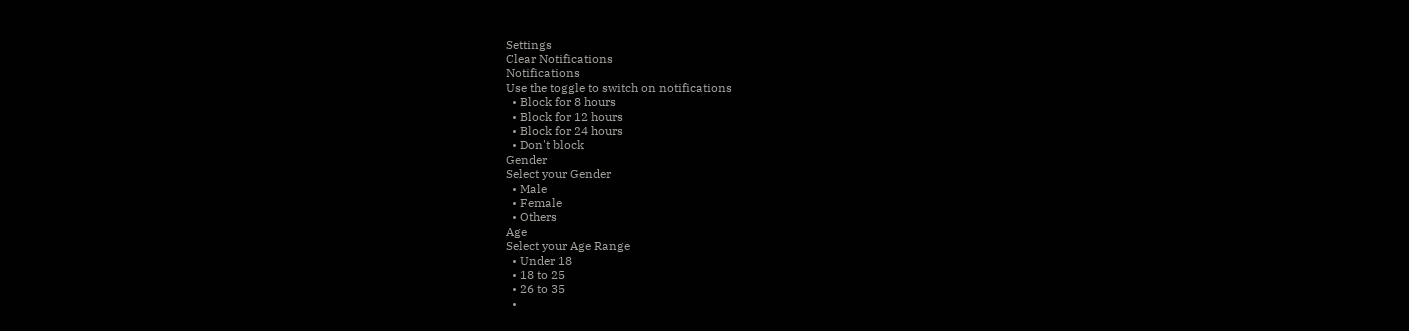Settings
Clear Notifications
Notifications
Use the toggle to switch on notifications
  • Block for 8 hours
  • Block for 12 hours
  • Block for 24 hours
  • Don't block
Gender
Select your Gender
  • Male
  • Female
  • Others
Age
Select your Age Range
  • Under 18
  • 18 to 25
  • 26 to 35
  •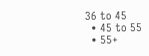36 to 45
  • 45 to 55
  • 55+